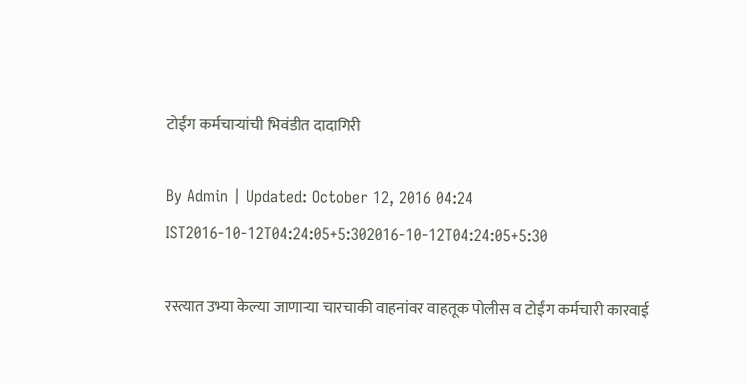टोईंग कर्मचाऱ्यांची भिवंडीत दादागिरी

By Admin | Updated: October 12, 2016 04:24 IST2016-10-12T04:24:05+5:302016-10-12T04:24:05+5:30

रस्त्यात उभ्या केल्या जाणाऱ्या चारचाकी वाहनांवर वाहतूक पोलीस व टोईंग कर्मचारी कारवाई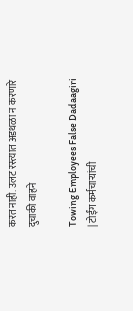करत नाही. उलट रस्त्यात अडथळा न करणारे दुचाकी वाहने

Towing Employees False Dadaagiri | टोईंग कर्मचाऱ्यांची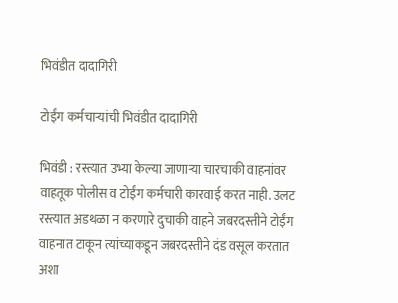भिवंडीत दादागिरी

टोईंग कर्मचाऱ्यांची भिवंडीत दादागिरी

भिवंडी : रस्त्यात उभ्या केल्या जाणाऱ्या चारचाकी वाहनांवर वाहतूक पोलीस व टोईंग कर्मचारी कारवाई करत नाही. उलट रस्त्यात अडथळा न करणारे दुचाकी वाहने जबरदस्तीने टोईंग वाहनात टाकून त्यांच्याकडून जबरदस्तीने दंड वसूल करतात अशा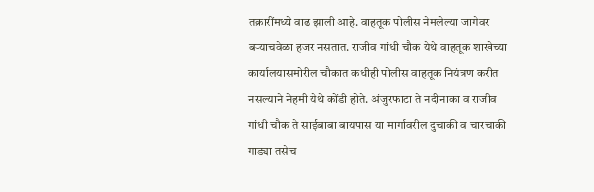तक्रारींमध्ये वाढ झाली आहे. वाहतूक पोलीस नेमलेल्या जागेवर बऱ्याचवेळा हजर नसतात. राजीव गांधी चौक येथे वाहतूक शाखेच्या कार्यालयासमोरील चौकात कधीही पोलीस वाहतूक नियंत्रण करीत नसल्याने नेहमी येथे कोंडी होते. अंजुरफाटा ते नदीनाका व राजीव गांधी चौक ते साईबाबा बायपास या मार्गावरील दुचाकी व चारचाकी गाड्या तसेच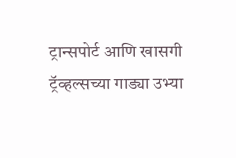ट्रान्सपोर्ट आणि खासगी ट्रॅव्हल्सच्या गाड्या उभ्या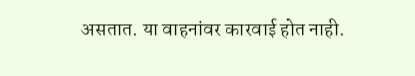असतात. या वाहनांवर कारवाई होत नाही.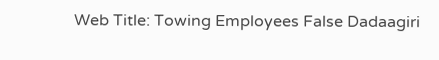Web Title: Towing Employees False Dadaagiri